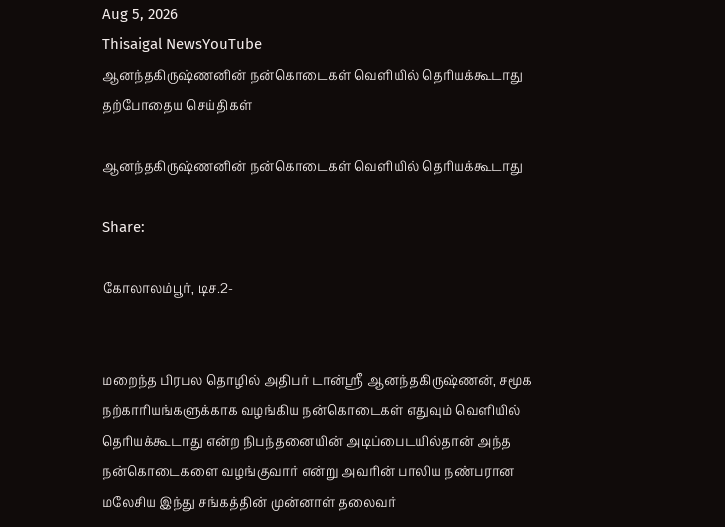Aug 5, 2026
Thisaigal NewsYouTube
ஆனந்தகிருஷ்ணனின் நன்கொடைகள் வெளியில் தெரியக்கூடாது
தற்போதைய செய்திகள்

ஆனந்தகிருஷ்ணனின் நன்கொடைகள் வெளியில் தெரியக்கூடாது

Share:

கோலாலம்பூர், டிச.2-


மறைந்த பிரபல தொழில் அதிபர் டான்ஸ்ரீ ஆனந்தகிருஷ்ணன், சமூக நற்காரியங்களுக்காக வழங்கிய நன்கொடைகள் எதுவும் வெளியில் தெரியக்கூடாது என்ற நிபந்தனையின் அடிப்பைடயில்தான் அந்த நன்கொடைகளை வழங்குவார் என்று அவரின் பாலிய நண்பரான மலேசிய இந்து சங்கத்தின் முன்னாள் தலைவர்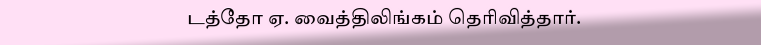டத்தோ ஏ. வைத்திலிங்கம் தெரிவித்தார்.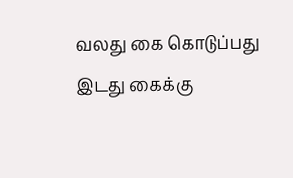வலது கை கொடுப்பது இடது கைக்கு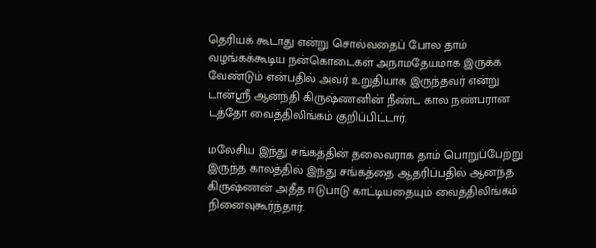தெரியக் கூடாது என்று சொல்வதைப் போல தாம் வழங்கக்கூடிய நன்கொடைகள் அநாமதேயமாக இருக்க வேண்டும் என்பதில் அவர் உறுதியாக இருந்தவர் என்று டான்ஸ்ரீ ஆனந்தி கிருஷ்ணனின் நீண்ட கால நண்பரான டத்தோ வைத்திலிங்கம் குறிப்பிட்டார்.

மலேசிய இந்து சங்கத்தின் தலைவராக தாம் பொறுப்பேற்று இருந்த காலத்தில் இந்து சங்கத்தை ஆதரிப்பதில் ஆனந்த கிருஷ்ணன் அதீத ஈடுபாடு காட்டியதையும் வைத்திலிங்கம் நினைவுகூர்ந்தார்.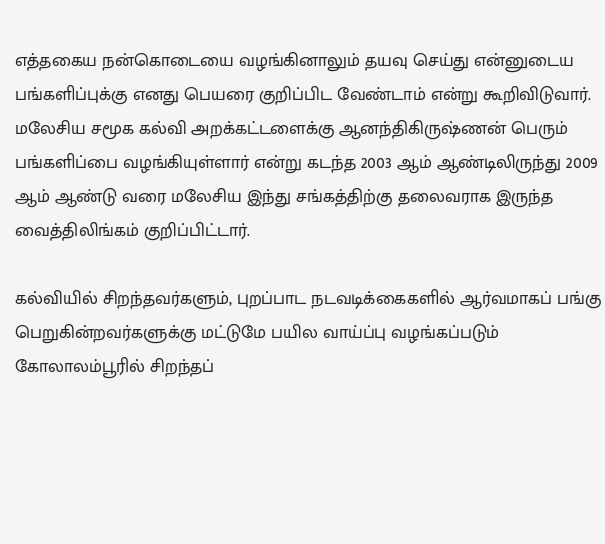எத்தகைய நன்கொடையை வழங்கினாலும் தயவு செய்து என்னுடைய பங்களிப்புக்கு எனது பெயரை குறிப்பிட வேண்டாம் என்று கூறிவிடுவார். மலேசிய சமூக கல்வி அறக்கட்டளைக்கு ஆனந்திகிருஷ்ணன் பெரும் பங்களிப்பை வழங்கியுள்ளார் என்று கடந்த 2003 ஆம் ஆண்டிலிருந்து 2009 ஆம் ஆண்டு வரை மலேசிய இந்து சங்கத்திற்கு தலைவராக இருந்த வைத்திலிங்கம் குறிப்பிட்டார்.

கல்வியில் சிறந்தவர்களும், புறப்பாட நடவடிக்கைகளில் ஆர்வமாகப் பங்கு பெறுகின்றவர்களுக்கு மட்டுமே பயில வாய்ப்பு வழங்கப்படும் கோலாலம்பூரில் சிறந்தப்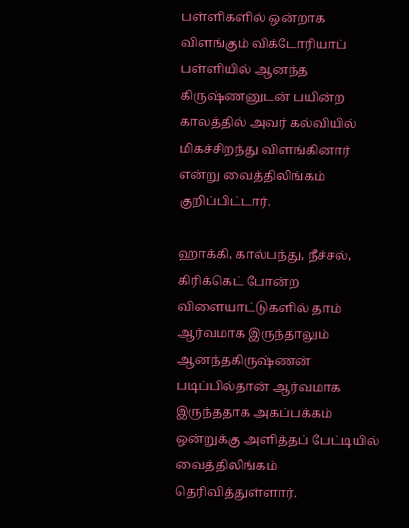பள்ளிகளில் ஒன்றாக விளங்கும் விக்டோரியாப் பள்ளியில் ஆனந்த கிருஷ்ணனுடன் பயின்ற காலத்தில் அவர் கல்வியில் மிகச்சிறந்து விளங்கினார் என்று வைத்திலிங்கம் குறிப்பிட்டார்.

ஹாக்கி, கால்பந்து, நீச்சல், கிரிக்கெட் போன்ற விளையாட்டுகளில் தாம் ஆர்வமாக இருந்தாலும் ஆனந்தகிருஷ்ணன் படிப்பில்தான் ஆர்வமாக இருந்ததாக அகப்பக்கம் ஒன்றுக்கு அளித்தப் பேட்டியில் வைத்திலிங்கம் தெரிவித்துள்ளார்.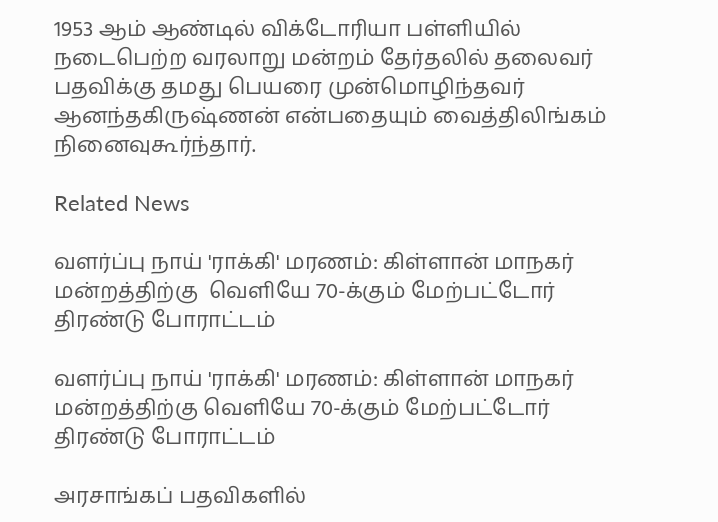1953 ஆம் ஆண்டில் விக்டோரியா பள்ளியில் நடைபெற்ற வரலாறு மன்றம் தேர்தலில் தலைவர் பதவிக்கு தமது பெயரை முன்மொழிந்தவர் ஆனந்தகிருஷ்ணன் என்பதையும் வைத்திலிங்கம் நினைவுகூர்ந்தார்.

Related News

வளர்ப்பு நாய் 'ராக்கி' மரணம்: கிள்ளான் மாநகர் மன்றத்திற்கு  வெளியே 70-க்கும் மேற்பட்டோர் திரண்டு போராட்டம்

வளர்ப்பு நாய் 'ராக்கி' மரணம்: கிள்ளான் மாநகர் மன்றத்திற்கு வெளியே 70-க்கும் மேற்பட்டோர் திரண்டு போராட்டம்

அரசாங்கப் பதவிகளில்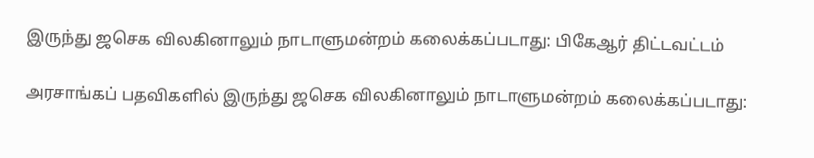இருந்து ஜசெக விலகினாலும் நாடாளுமன்றம் கலைக்கப்படாது: பிகேஆர் திட்டவட்டம்

அரசாங்கப் பதவிகளில் இருந்து ஜசெக விலகினாலும் நாடாளுமன்றம் கலைக்கப்படாது: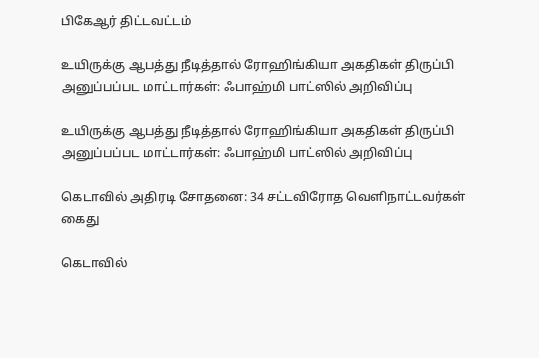பிகேஆர் திட்டவட்டம்

உயிருக்கு ஆபத்து நீடித்தால் ரோஹிங்கியா அகதிகள் திருப்பி அனுப்பப்பட மாட்டார்கள்: ஃபாஹ்மி பாட்ஸில் அறிவிப்பு

உயிருக்கு ஆபத்து நீடித்தால் ரோஹிங்கியா அகதிகள் திருப்பி அனுப்பப்பட மாட்டார்கள்: ஃபாஹ்மி பாட்ஸில் அறிவிப்பு

கெடாவில் அதிரடி சோதனை: 34 சட்டவிரோத வெளிநாட்டவர்கள் கைது

கெடாவில்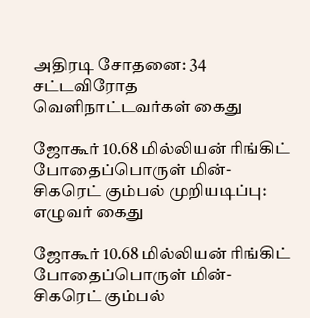அதிரடி சோதனை: 34 சட்டவிரோத வெளிநாட்டவர்கள் கைது

ஜோகூர் 10.68 மில்லியன் ரிங்கிட் போதைப்பொருள் மின்-சிகரெட் கும்பல் முறியடிப்பு: எழுவர் கைது

ஜோகூர் 10.68 மில்லியன் ரிங்கிட் போதைப்பொருள் மின்-சிகரெட் கும்பல்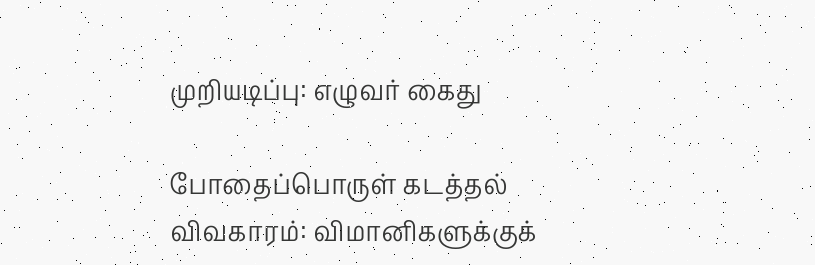முறியடிப்பு: எழுவர் கைது

போதைப்பொருள் கடத்தல் விவகாரம்: விமானிகளுக்குக்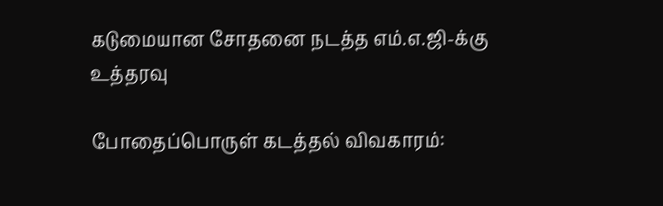கடுமையான சோதனை நடத்த எம்.எ.ஜி-க்கு உத்தரவு

போதைப்பொருள் கடத்தல் விவகாரம்: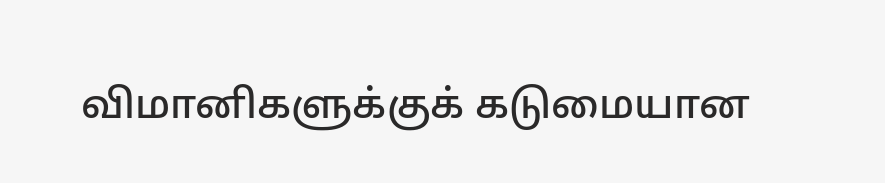விமானிகளுக்குக் கடுமையான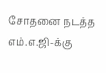சோதனை நடத்த எம்.எ.ஜி-க்கு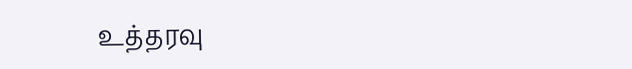உத்தரவு